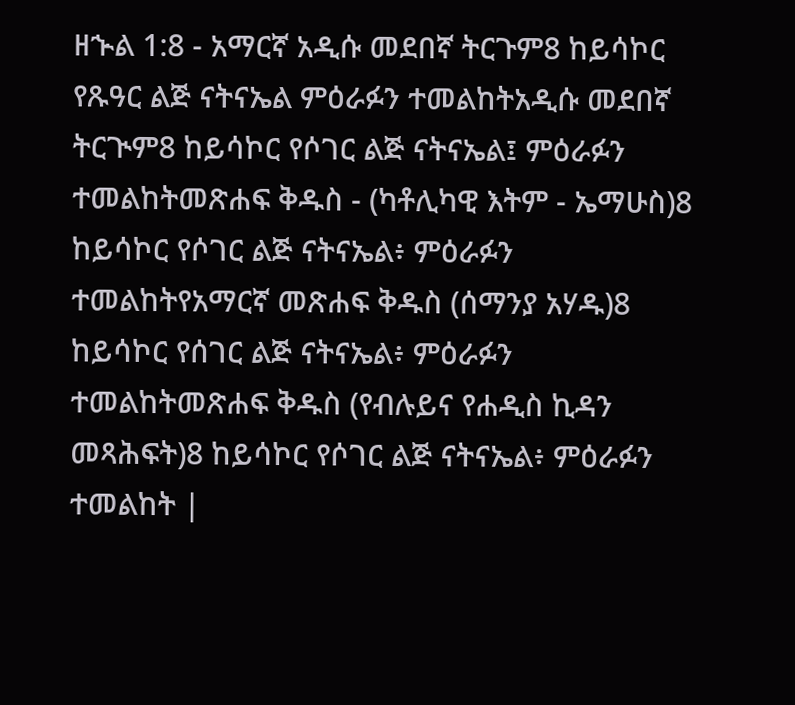ዘኍል 1:8 - አማርኛ አዲሱ መደበኛ ትርጉም8 ከይሳኮር የጹዓር ልጅ ናትናኤል ምዕራፉን ተመልከትአዲሱ መደበኛ ትርጒም8 ከይሳኮር የሶገር ልጅ ናትናኤል፤ ምዕራፉን ተመልከትመጽሐፍ ቅዱስ - (ካቶሊካዊ እትም - ኤማሁስ)8 ከይሳኮር የሶገር ልጅ ናትናኤል፥ ምዕራፉን ተመልከትየአማርኛ መጽሐፍ ቅዱስ (ሰማንያ አሃዱ)8 ከይሳኮር የሰገር ልጅ ናትናኤል፥ ምዕራፉን ተመልከትመጽሐፍ ቅዱስ (የብሉይና የሐዲስ ኪዳን መጻሕፍት)8 ከይሳኮር የሶገር ልጅ ናትናኤል፥ ምዕራፉን ተመልከት |